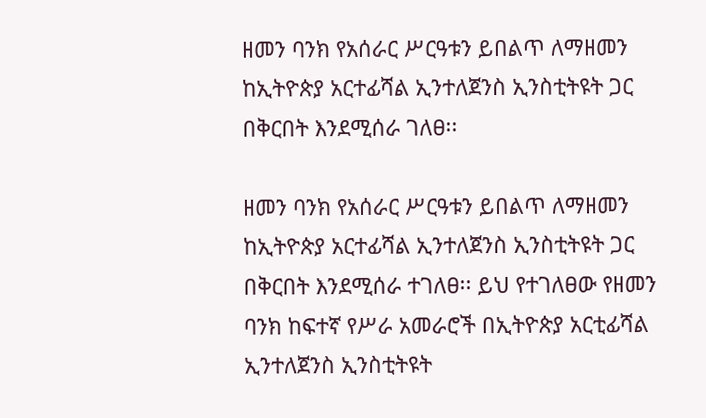ዘመን ባንክ የአሰራር ሥርዓቱን ይበልጥ ለማዘመን ከኢትዮጵያ አርተፊሻል ኢንተለጀንስ ኢንስቲትዩት ጋር በቅርበት እንደሚሰራ ገለፀ፡፡

ዘመን ባንክ የአሰራር ሥርዓቱን ይበልጥ ለማዘመን ከኢትዮጵያ አርተፊሻል ኢንተለጀንስ ኢንስቲትዩት ጋር በቅርበት እንደሚሰራ ተገለፀ፡፡ ይህ የተገለፀው የዘመን ባንክ ከፍተኛ የሥራ አመራሮች በኢትዮጵያ አርቲፊሻል ኢንተለጀንስ ኢንስቲትዩት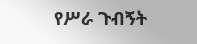የሥራ ጉብኝት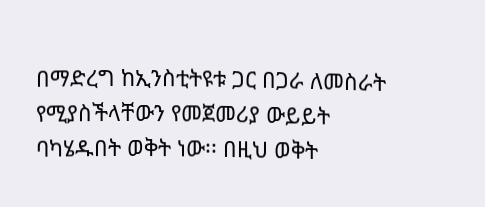በማድረግ ከኢንስቲትዩቱ ጋር በጋራ ለመስራት የሚያስችላቸውን የመጀመሪያ ውይይት ባካሄዱበት ወቅት ነው፡፡ በዚህ ወቅት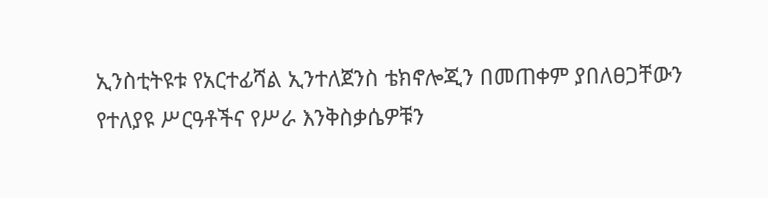ኢንስቲትዩቱ የአርተፊሻል ኢንተለጀንስ ቴክኖሎጂን በመጠቀም ያበለፀጋቸውን የተለያዩ ሥርዓቶችና የሥራ እንቅስቃሴዎቹን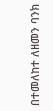በተመለከተ ለዘመን ባንክ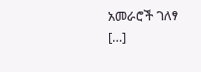አመራሮች ገለፃ […]